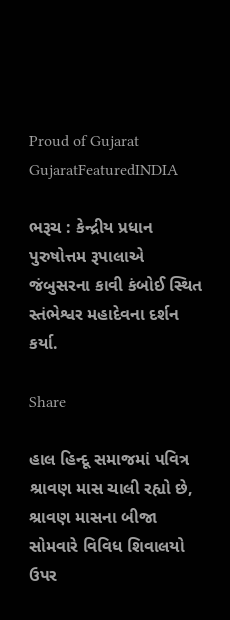Proud of Gujarat
GujaratFeaturedINDIA

ભરૂચ : કેન્દ્રીય પ્રધાન પુરુષોત્તમ રૂપાલાએ જંબુસરના કાવી કંબોઈ સ્થિત સ્તંભેશ્વર મહાદેવના દર્શન કર્યા.

Share

હાલ હિન્દૂ સમાજમાં પવિત્ર શ્રાવણ માસ ચાલી રહ્યો છે, શ્રાવણ માસના બીજા સોમવારે વિવિધ શિવાલયો ઉપર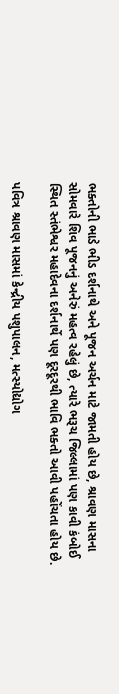ભક્તોની ભાડે ભીડ દર્શનાથે અને પૂજન અર્ચન માટે જામતી હોય છે, શ્રાવણ માસના સોમવારે શિવ પૂજનનું અનેરું મહત્વ રહેલું છે, ત્યારે ભરૂચ જિલ્લામાં પણ કાવી કંબોઈ સ્થિત સ્તંભેશ્વર મહાદેવના દર્શનાર્થે પણ દૂરદૂરથી ભાવિ ભક્તો આવી પહોંચતા હોય છે.

પવિત્ર શ્રાવણ માસમાં કેન્દ્રીય પશુપાલન, મત્સ્યોદ્યોગ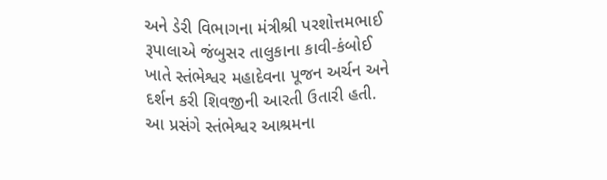અને ડેરી વિભાગના મંત્રીશ્રી પરશોત્તમભાઈ રૂપાલાએ જંબુસર તાલુકાના કાવી-કંબોઈ ખાતે સ્તંભેશ્વર મહાદેવના પૂજન અર્ચન અને દર્શન કરી શિવજીની આરતી ઉતારી હતી. આ પ્રસંગે સ્તંભેશ્વર આશ્રમના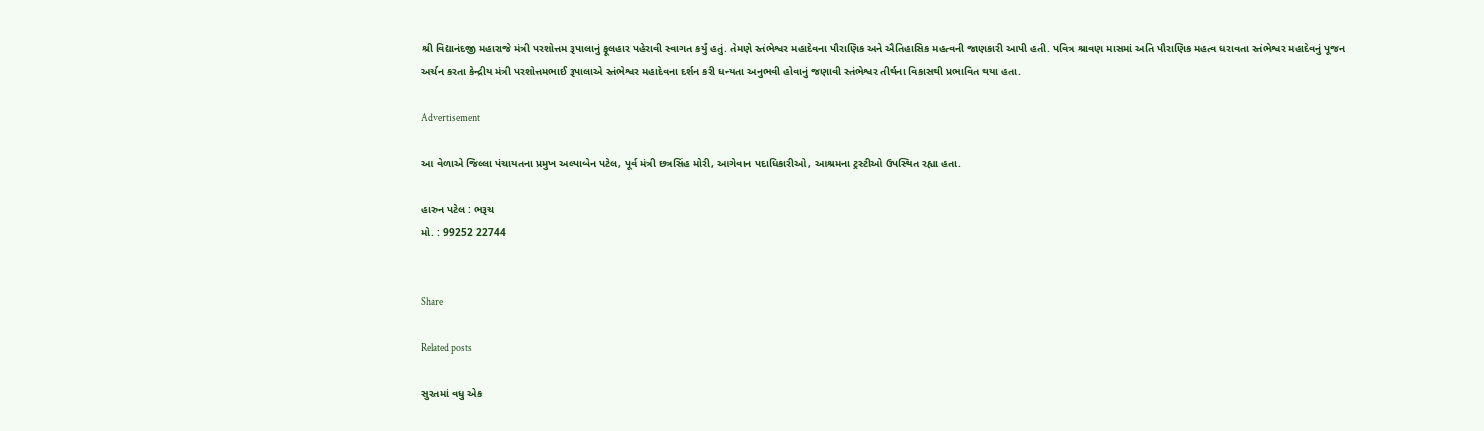શ્રી વિદ્યાનંદજી મહારાજે મંત્રી પરશોત્તમ રૂપાલાનું ફૂલહાર પહેરાવી સ્વાગત કર્યું હતું. તેમણે સ્તંભેશ્વર મહાદેવના પૌરાણિક અને ઐતિહાસિક મહત્વની જાણકારી આપી હતી. પવિત્ર શ્રાવણ માસમાં અતિ પૌરાણિક મહત્વ ધરાવતા સ્તંભેશ્વર મહાદેવનું પૂજન અર્ચન કરતા કેન્દ્રીય મંત્રી પરશોત્તમભાઈ રૂપાલાએ સ્તંભેશ્વર મહાદેવના દર્શન કરી ધન્યતા અનુભવી હોવાનું જણાવી સ્તંભેશ્વર તીર્થના વિકાસથી પ્રભાવિત થયા હતા.

Advertisement

આ વેળાએ જિલ્લા પંચાયતના પ્રમુખ અલ્પાબેન પટેલ, પૂર્વ મંત્રી છત્રસિંહ મોરી, આગેવાન પદાધિકારીઓ, આશ્રમના ટ્રસ્ટીઓ ઉપસ્થિત રહ્યા હતા.

હારુન પટેલ : ભરૂચ
મો. : 99252 22744


Share

Related posts

સુરતમાં વધુ એક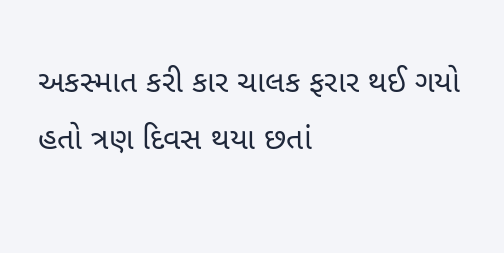અકસ્માત કરી કાર ચાલક ફરાર થઈ ગયો હતો ત્રણ દિવસ થયા છતાં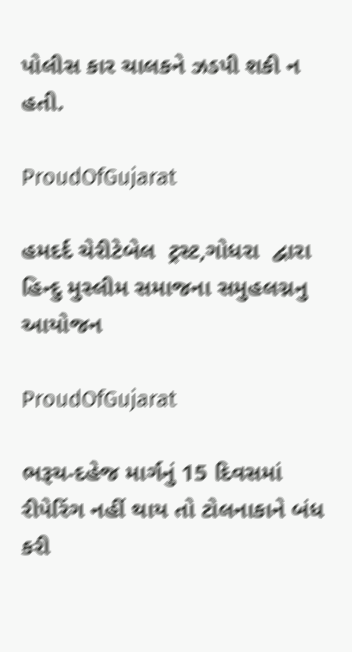પોલીસ કાર ચાલકને ઝડપી શકી ન હતી.

ProudOfGujarat

હમદર્દ ચેરીટેબેલ  ટ્રસ્ટ,ગોધરા  દ્વારા  હિન્દુ મુસ્લીમ સમાજના સમુહલગ્નનુ આયોજન

ProudOfGujarat

ભરૂચ-દહેજ માર્ગનું 15 દિવસમાં રીપેરિંગ નહીં થાય તો ટોલનાકાને બંધ કરી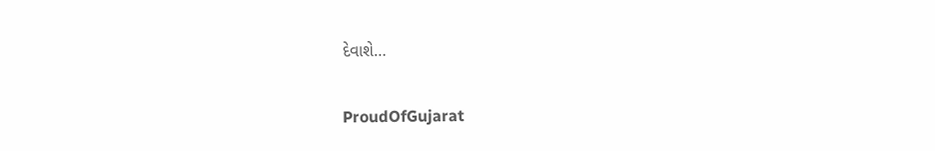દેવાશે…

ProudOfGujarat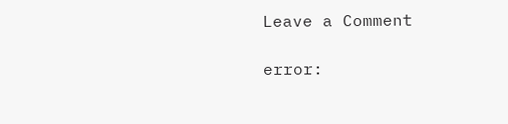Leave a Comment

error: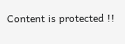Content is protected !!